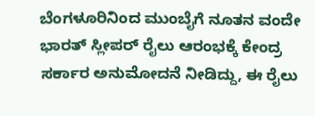ಬೆಂಗಳೂರಿನಿಂದ ಮುಂಬೈಗೆ ನೂತನ ವಂದೇ ಭಾರತ್ ಸ್ಲೀಪರ್ ರೈಲು ಆರಂಭಕ್ಕೆ ಕೇಂದ್ರ ಸರ್ಕಾರ ಅನುಮೋದನೆ ನೀಡಿದ್ದು, ಈ ರೈಲು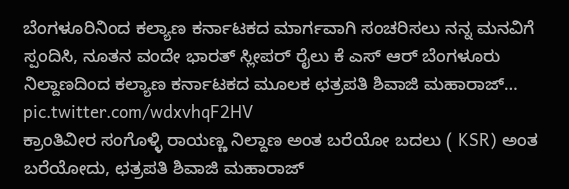ಬೆಂಗಳೂರಿನಿಂದ ಕಲ್ಯಾಣ ಕರ್ನಾಟಕದ ಮಾರ್ಗವಾಗಿ ಸಂಚರಿಸಲು ನನ್ನ ಮನವಿಗೆ ಸ್ಪಂದಿಸಿ, ನೂತನ ವಂದೇ ಭಾರತ್ ಸ್ಲೀಪರ್ ರೈಲು ಕೆ ಎಸ್ ಆರ್ ಬೆಂಗಳೂರು ನಿಲ್ದಾಣದಿಂದ ಕಲ್ಯಾಣ ಕರ್ನಾಟಕದ ಮೂಲಕ ಛತ್ರಪತಿ ಶಿವಾಜಿ ಮಹಾರಾಜ್… pic.twitter.com/wdxvhqF2HV
ಕ್ರಾಂತಿವೀರ ಸಂಗೊಳ್ಳಿ ರಾಯಣ್ಣ ನಿಲ್ದಾಣ ಅಂತ ಬರೆಯೋ ಬದಲು ( KSR) ಅಂತ ಬರೆಯೋದು, ಛತ್ರಪತಿ ಶಿವಾಜಿ ಮಹಾರಾಜ್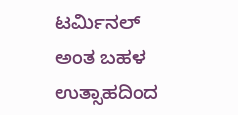ಟರ್ಮಿನಲ್ ಅಂತ ಬಹಳ ಉತ್ಸಾಹದಿಂದ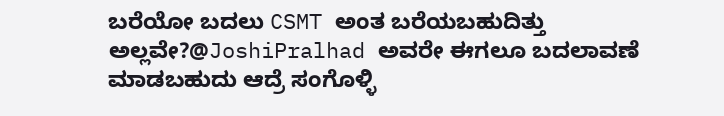ಬರೆಯೋ ಬದಲು CSMT ಅಂತ ಬರೆಯಬಹುದಿತ್ತು ಅಲ್ಲವೇ?@JoshiPralhad ಅವರೇ ಈಗಲೂ ಬದಲಾವಣೆ ಮಾಡಬಹುದು ಆದ್ರೆ ಸಂಗೊಳ್ಳಿ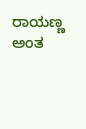ರಾಯಣ್ಣ ಅಂತ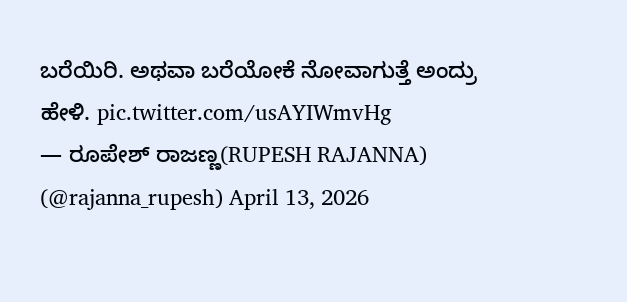ಬರೆಯಿರಿ. ಅಥವಾ ಬರೆಯೋಕೆ ನೋವಾಗುತ್ತೆ ಅಂದ್ರು ಹೇಳಿ. pic.twitter.com/usAYIWmvHg
— ರೂಪೇಶ್ ರಾಜಣ್ಣ(RUPESH RAJANNA) (@rajanna_rupesh) April 13, 2026